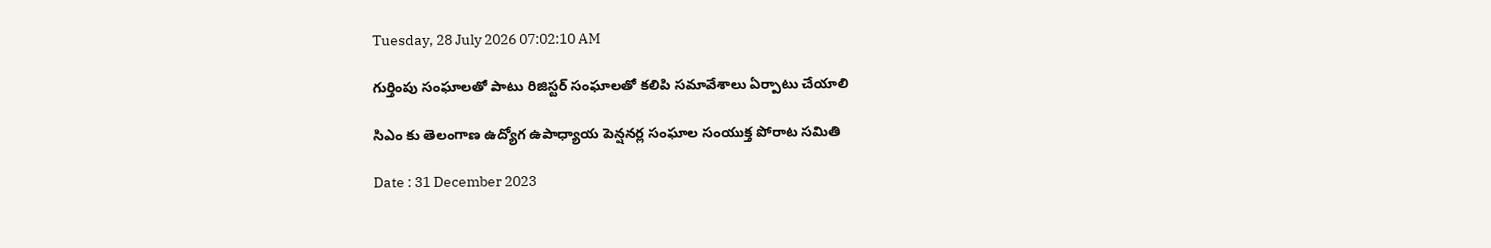Tuesday, 28 July 2026 07:02:10 AM

గుర్తింపు సంఘాలతో పాటు రిజిస్టర్ సంఘాలతో కలిపి సమావేశాలు ఏర్పాటు చేయాలి

సిఎం కు తెలంగాణ ఉద్యోగ ఉపాధ్యాయ పెన్షనర్ల సంఘాల సంయుక్త పోరాట సమితి

Date : 31 December 2023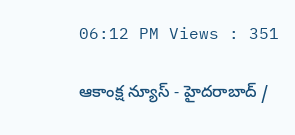06:12 PM Views : 351

ఆకాంక్ష న్యూస్ - హైదరాబాద్ /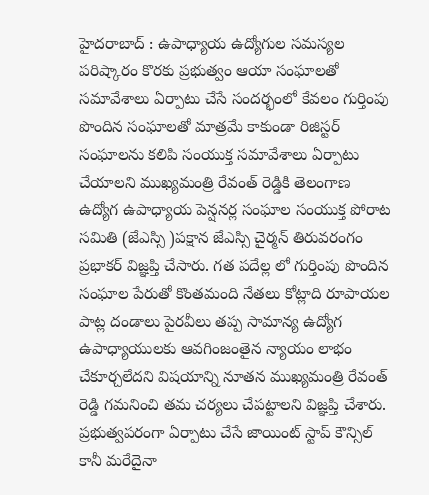హైదరాబాద్ : ఉపాధ్యాయ ఉద్యోగుల సమస్యల పరిష్కారం కొరకు ప్రభుత్వం ఆయా సంఘాలతో సమావేశాలు ఏర్పాటు చేసే సందర్భంలో కేవలం గుర్తింపు పొందిన సంఘాలతో మాత్రమే కాకుండా రిజిస్టర్ సంఘాలను కలిపి సంయుక్త సమావేశాలు ఏర్పాటు చేయాలని ముఖ్యమంత్రి రేవంత్ రెడ్డికి తెలంగాణ ఉద్యోగ ఉపాధ్యాయ పెన్షనర్ల సంఘాల సంయుక్త పోరాట సమితి (జేఎస్సి )పక్షాన జేఎస్సి చైర్మన్ తిరువరంగం ప్రభాకర్ విజ్ఞప్తి చేసారు. గత పదేల్ల లో గుర్తింపు పొందిన సంఘాల పేరుతో కొంతమంది నేతలు కోట్లాది రూపాయల పాట్ల దండాలు పైరవీలు తప్ప సామాన్య ఉద్యోగ ఉపాధ్యాయులకు ఆవగింజంతైన న్యాయం లాభం చేకూర్చలేదని విషయాన్ని నూతన ముఖ్యమంత్రి రేవంత్ రెడ్డి గమనించి తమ చర్యలు చేపట్టాలని విజ్ఞప్తి చేశారు. ప్రభుత్వపరంగా ఏర్పాటు చేసే జాయింట్ స్టాప్ కౌన్సిల్ కానీ మరేదైనా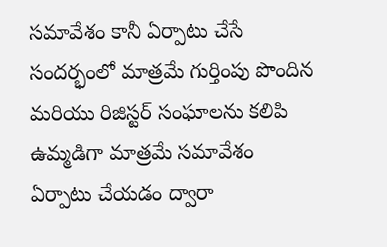సమావేశం కానీ ఏర్పాటు చేసే సందర్భంలో మాత్రమే గుర్తింపు పొందిన మరియు రిజిస్టర్ సంఘాలను కలిపి ఉమ్మడిగా మాత్రమే సమావేశం ఏర్పాటు చేయడం ద్వారా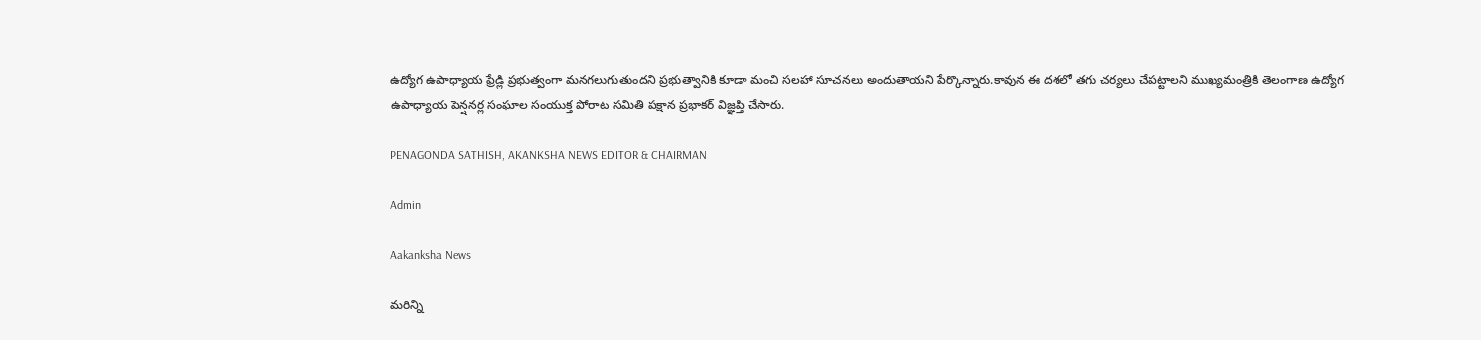ఉద్యోగ ఉపాధ్యాయ ఫ్రేడ్లి ప్రభుత్వంగా మనగలుగుతుందని ప్రభుత్వానికి కూడా మంచి సలహా సూచనలు అందుతాయని పేర్కొన్నారు.కావున ఈ దశలో తగు చర్యలు చేపట్టాలని ముఖ్యమంత్రికి తెలంగాణ ఉద్యోగ ఉపాధ్యాయ పెన్షనర్ల సంఘాల సంయుక్త పోరాట సమితి పక్షాన ప్రభాకర్ విజ్ఞప్తి చేసారు.

PENAGONDA SATHISH, AKANKSHA NEWS EDITOR & CHAIRMAN

Admin

Aakanksha News

మరిన్ని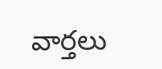వార్తలు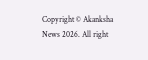Copyright © Akanksha News 2026. All right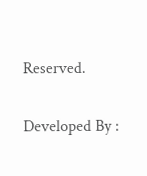Reserved.

Developed By :